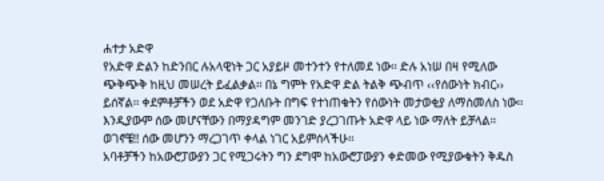ሐተታ አድዋ
የአድዋ ድልን ከድንበር ሉአላዊነት ጋር አያይዞ መተንተን የተለመደ ነው፡፡ ድሉ አነሠ በዛ የሚለው ጭቅጭቅ ከዚህ መሠረት ይፈልቃል፡፡ በኔ ግምት የአድዋ ድል ትልቅ ጭብጥ ‹‹የሰውነት ክብር›› ይሰኛል፡፡ ቀደምቶቻችን ወደ አድዋ የጋለቡት በግፍ የተነጠቁትን የሰውነት መታወቂያ ለማስመለስ ነው፡፡ እንዲያውም ሰው መሆናቸውን በማያዳግም መንገድ ያረጋገጡት አድዋ ላይ ነው ማለት ይቻላል፡፡
ወገኖቼ!! ሰው መሆንን ማረጋገጥ ቀላል ነገር አይምሰላችሁ፡፡
አባቶቻችን ከአውሮፓውያን ጋር የሚጋሩትን ግን ደግሞ ከአውሮፓውያን ቀድመው የሚያውቁትን ቅዱስ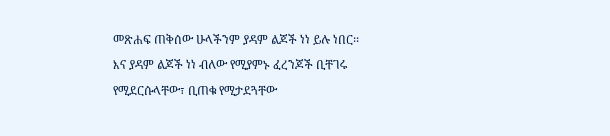መጽሐፍ ጠቅሰው ሁላችንም ያዳም ልጆች ነነ ይሉ ነበር፡፡ እና ያዳም ልጆች ነነ ብለው የሚያምኑ ፈረንጆች ቢቸገሩ የሚደርሱላቸው፣ ቢጠቁ የሚታደጓቸው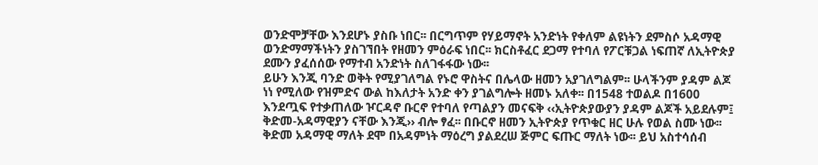ወንድሞቻቸው እንደሆኑ ያስቡ ነበር፡፡ በርግጥም የሃይማኖት አንድነት የቀለም ልዩነትን ደምስሶ አዳማዊ ወንድማማችነትን ያስገኘበት የዘመን ምዕራፍ ነበር፡፡ ክርስቶፈር ደጋማ የተባለ የፖርቹጋል ነፍጠኛ ለኢትዮጵያ ደሙን ያፈሰሰው የማተብ አንድነት ስለገፋፋው ነው፡፡
ይሁን እንጂ ባንድ ወቅት የሚያገለግል የኑሮ ዋስትና በሌላው ዘመን አያገለግልም፡፡ ሁላችንም ያዳም ልጆ ነነ የሚለው የዝምድና ውል ከእለታት አንድ ቀን ያገልግሎት ዘመኑ አለቀ፡፡ በ1548 ተወልዶ በ1600 እንደጧፍ የተቃጠለው ዦርዳኖ ቡርኖ የተባለ የጣልያን መናፍቅ ‹‹ኢትዮጵያውያን ያዳም ልጆች አይደሉም፤ ቅድመ-አዳማዊያን ናቸው እንጂ›› ብሎ ፃፈ፡፡ በቡርኖ ዘመን ኢትዮጵያ የጥቁር ዘር ሁሉ የወል ስሙ ነው፡፡ ቅድመ አዳማዊ ማለት ደሞ በአዳምነት ማዕረግ ያልደረሠ ጅምር ፍጡር ማለት ነው፡፡ ይህ አስተሳሰብ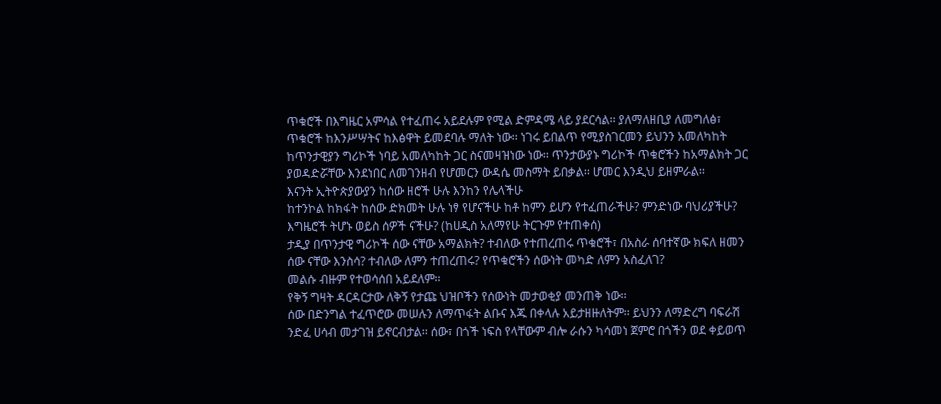ጥቁሮች በእግዜር አምሳል የተፈጠሩ አይደሉም የሚል ድምዳሜ ላይ ያደርሳል፡፡ ያለማለዘቢያ ለመግለፅ፣ ጥቁሮች ከእንሥሣትና ከእፅዋት ይመደባሉ ማለት ነው፡፡ ነገሩ ይበልጥ የሚያስገርመን ይህንን አመለካከት ከጥንታዊያን ግሪኮች ነባይ አመለካከት ጋር ስናመዛዝነው ነው፡፡ ጥንታውያኑ ግሪኮች ጥቁሮችን ከአማልክት ጋር ያወዳድሯቸው እንደነበር ለመገንዘብ የሆመርን ውዳሴ መስማት ይበቃል፡፡ ሆመር እንዲህ ይዘምራል፡፡
እናንት ኢትዮጵያውያን ከሰው ዘሮች ሁሉ እንከን የሌላችሁ
ከተንኮል ከክፋት ከሰው ድክመት ሁሉ ነፃ የሆናችሁ ከቶ ከምን ይሆን የተፈጠራችሁ? ምንድነው ባህሪያችሁ?
እግዜሮች ትሆኑ ወይስ ሰዎች ናችሁ? (ከሀዲስ አለማየሁ ትርጉም የተጠቀሰ)
ታዲያ በጥንታዊ ግሪኮች ሰው ናቸው አማልክት? ተብለው የተጠረጠሩ ጥቁሮች፣ በአስራ ሰባተኛው ክፍለ ዘመን ሰው ናቸው እንስሳ? ተብለው ለምን ተጠረጠሩ? የጥቁሮችን ሰውነት መካድ ለምን አስፈለገ?
መልሱ ብዙም የተወሳሰበ አይደለም፡፡
የቅኝ ግዛት ዳርዳርታው ለቅኝ የታጩ ህዝቦችን የሰውነት መታወቂያ መንጠቅ ነው፡፡
ሰው በድንግል ተፈጥሮው መሠሉን ለማጥፋት ልቡና እጁ በቀላሉ አይታዘዙለትም፡፡ ይህንን ለማድረግ ባፍራሽ ንድፈ ሀሳብ መታገዝ ይኖርብታል፡፡ ሰው፣ በጎች ነፍስ የላቸውም ብሎ ራሱን ካሳመነ ጀምሮ በጎችን ወደ ቀይወጥ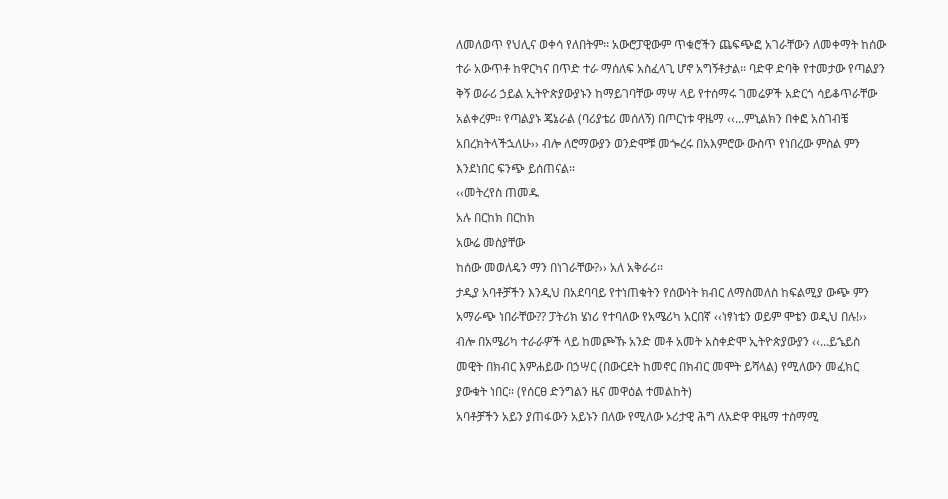ለመለወጥ የህሊና ወቀሳ የለበትም፡፡ አውሮፓዊውም ጥቁሮችን ጨፍጭፎ አገራቸውን ለመቀማት ከሰው ተራ አውጥቶ ከዋርካና በጥድ ተራ ማሰለፍ አስፈላጊ ሆኖ አግኝቶታል፡፡ ባድዋ ድባቅ የተመታው የጣልያን ቅኝ ወራሪ ኃይል ኢትዮጵያውያኑን ከማይገባቸው ማሣ ላይ የተሰማሩ ገመሬዎች አድርጎ ሳይቆጥራቸው አልቀረም፡፡ የጣልያኑ ጄኔራል (ባሪያቴሪ መሰለኝ) በጦርነቱ ዋዜማ ‹‹…ምኒልክን በቀፎ አስገብቼ አበረክትላችኋለሁ›› ብሎ ለሮማውያን ወንድሞቹ መጐረሩ በአእምሮው ውስጥ የነበረው ምስል ምን እንደነበር ፍንጭ ይሰጠናል፡፡
‹‹መትረየስ ጠመዱ
አሉ በርከክ በርከክ
አውሬ መስያቸው
ከሰው መወለዴን ማን በነገራቸው?›› አለ አቅራሪ፡፡
ታዲያ አባቶቻችን እንዲህ በአደባባይ የተነጠቁትን የሰውነት ክብር ለማስመለስ ከፍልሚያ ውጭ ምን አማራጭ ነበራቸው?? ፓትሪክ ሄነሪ የተባለው የአሜሪካ አርበኛ ‹‹ነፃነቴን ወይም ሞቴን ወዲህ በሉ!›› ብሎ በአሜሪካ ተራራዎች ላይ ከመጮኹ አንድ መቶ አመት አስቀድሞ ኢትዮጵያውያን ‹‹…ይኄይስ መዊት በክብር እምሐይው በኃሣር (በውርደት ከመኖር በክብር መሞት ይሻላል) የሚለውን መፈክር ያውቁት ነበር፡፡ (የሰርፀ ድንግልን ዜና መዋዕል ተመልከት)
አባቶቻችን አይን ያጠፋውን አይኑን በለው የሚለው ኦሪታዊ ሕግ ለአድዋ ዋዜማ ተስማሚ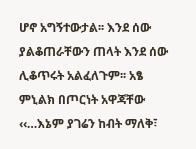ሆኖ አግኝተውታል፡፡ እንደ ሰው ያልቆጠራቸውን ጠላት እንደ ሰው ሊቆጥሩት አልፈለጉም፡፡ አፄ ምኒልክ በጦርነት አዋጃቸው ‹‹…እኔም ያገሬን ከብት ማለቅ፣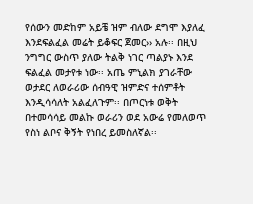የሰውን መድከም አይቼ ዝም ብለው ደግሞ እያለፈ እንደፍልፈል መሬት ይቆፍር ጀመር›› አሉ፡፡ በዚህ ንግግር ውስጥ ያለው ትልቅ ነገር ጣልያኑ እንደ ፍልፈል መታየቱ ነው፡፡ አጤ ምኒልክ ያገራቸው ወታደር ለወራሪው ሰብዓዊ ዝምድና ተሰምቶት እንዲሳሳለት አልፈለጉም፡፡ በጦርነቱ ወቅት በተመሳሳይ መልኩ ወራሪን ወደ አውሬ የመለወጥ የስነ ልቦና ቅኝት የነበረ ይመስለኛል፡፡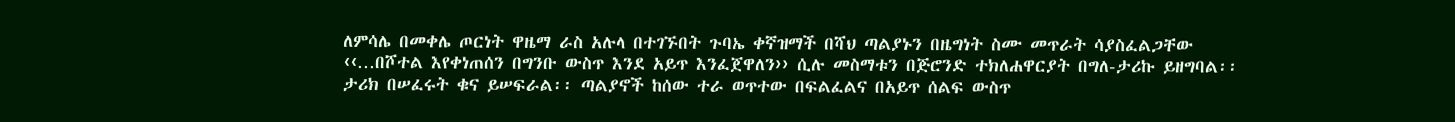ለምሳሌ በመቀሌ ጦርነት ዋዜማ ራስ አሉላ በተገኙበት ጉባኤ ቀኛዝማች በሻህ ጣልያኑን በዜግነት ስሙ መጥራት ሳያስፈልጋቸው ‹‹…በሾተል እየቀነጠሰን በግንቡ ውስጥ እንደ አይጥ እንፈጀዋለን›› ሲሉ መስማቱን በጅሮንድ ተክለሐዋርያት በግለ-ታሪኩ ይዘግባል፡፡
ታሪክ በሠፈሩት ቁና ይሠፍራል፡፡ ጣልያኖች ከሰው ተራ ወጥተው በፍልፈልና በአይጥ ሰልፍ ውስጥ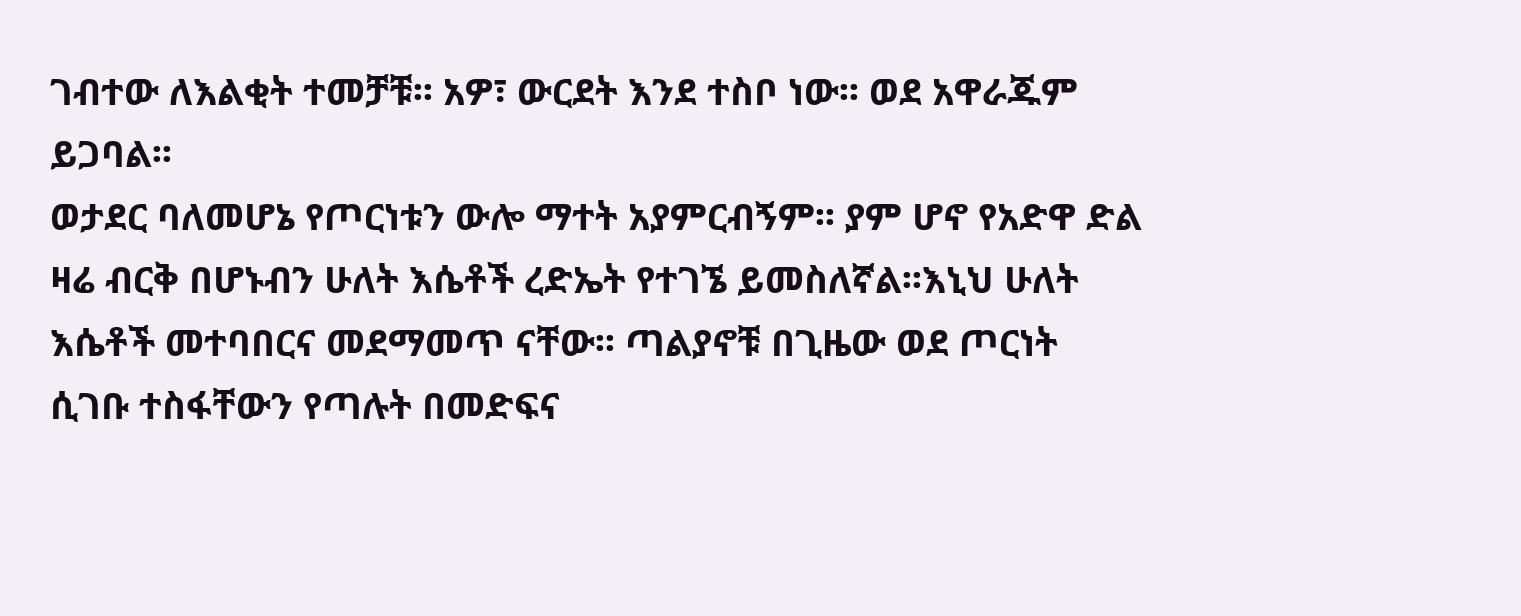ገብተው ለእልቂት ተመቻቹ፡፡ አዎ፣ ውርደት እንደ ተስቦ ነው፡፡ ወደ አዋራጁም ይጋባል፡፡
ወታደር ባለመሆኔ የጦርነቱን ውሎ ማተት አያምርብኝም፡፡ ያም ሆኖ የአድዋ ድል ዛሬ ብርቅ በሆኑብን ሁለት እሴቶች ረድኤት የተገኜ ይመስለኛል፡፡እኒህ ሁለት እሴቶች መተባበርና መደማመጥ ናቸው፡፡ ጣልያኖቹ በጊዜው ወደ ጦርነት ሲገቡ ተስፋቸውን የጣሉት በመድፍና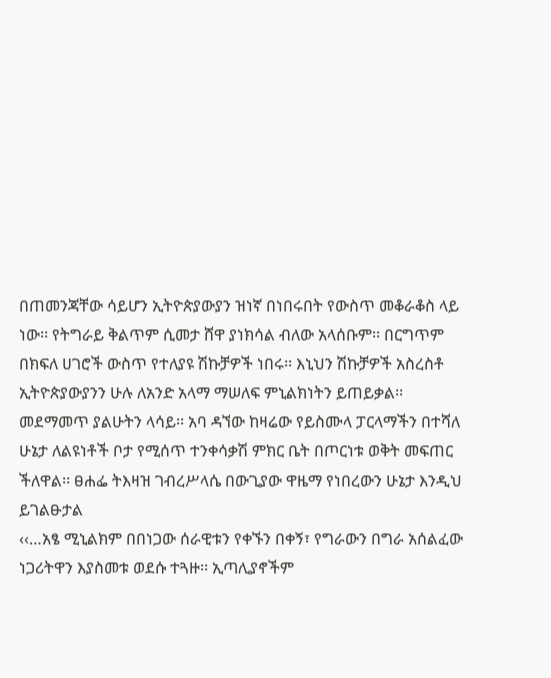በጠመንጃቸው ሳይሆን ኢትዮጵያውያን ዝነኛ በነበሩበት የውስጥ መቆራቆስ ላይ ነው፡፡ የትግራይ ቅልጥም ሲመታ ሸዋ ያነክሳል ብለው አላሰቡም፡፡ በርግጥም በክፍለ ሀገሮች ውስጥ የተለያዩ ሽኩቻዎች ነበሩ፡፡ እኒህን ሽኩቻዎች አስረስቶ ኢትዮጵያውያንን ሁሉ ለአንድ አላማ ማሠለፍ ምኒልክነትን ይጠይቃል፡፡
መደማመጥ ያልሁትን ላሳይ፡፡ አባ ዳኘው ከዛሬው የይስሙላ ፓርላማችን በተሻለ ሁኔታ ለልዩነቶች ቦታ የሚሰጥ ተንቀሳቃሽ ምክር ቤት በጦርነቱ ወቅት መፍጠር ችለዋል፡፡ ፀሐፌ ትእዛዝ ገብረሥላሴ በውጊያው ዋዜማ የነበረውን ሁኔታ እንዲህ ይገልፁታል
‹‹…አፄ ሚኒልክም በበነጋው ሰራዊቱን የቀኙን በቀኝ፣ የግራውን በግራ አሰልፈው ነጋሪትዋን እያስመቱ ወደሱ ተጓዙ፡፡ ኢጣሊያኖችም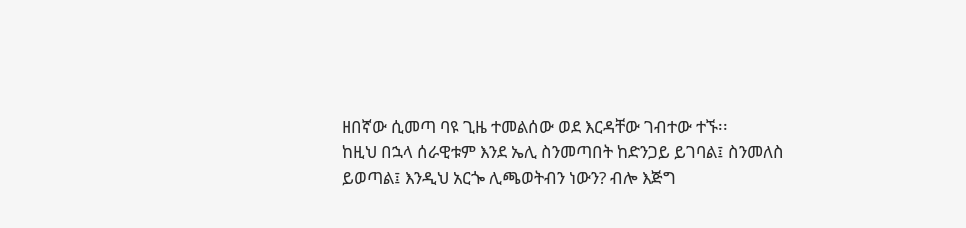ዘበኛው ሲመጣ ባዩ ጊዜ ተመልሰው ወደ እርዳቸው ገብተው ተኙ፡፡
ከዚህ በኋላ ሰራዊቱም እንደ ኤሊ ስንመጣበት ከድንጋይ ይገባል፤ ስንመለስ ይወጣል፤ እንዲህ አርጐ ሊጫወትብን ነውን? ብሎ እጅግ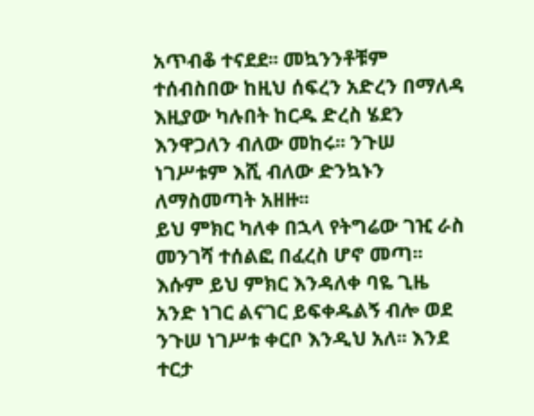አጥብቆ ተናደደ፡፡ መኳንንቶቹም ተሰብስበው ከዚህ ሰፍረን አድረን በማለዳ እዚያው ካሉበት ከርዱ ድረስ ሄደን እንዋጋለን ብለው መከሩ፡፡ ንጉሠ ነገሥቱም እሺ ብለው ድንኳኑን ለማስመጣት አዘዙ፡፡
ይህ ምክር ካለቀ በኋላ የትግሬው ገዢ ራስ መንገሻ ተሰልፎ በፈረስ ሆኖ መጣ፡፡ እሱም ይህ ምክር እንዳለቀ ባዬ ጊዜ አንድ ነገር ልናገር ይፍቀዱልኝ ብሎ ወደ ንጉሠ ነገሥቱ ቀርቦ እንዲህ አለ፡፡ እንደ ተርታ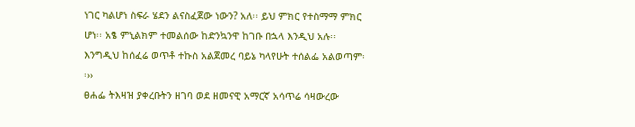ነገር ካልሆነ ስፍራ ሄደን ልናስፈጀው ነውን? አለ፡፡ ይህ ምክር የተስማማ ምክር ሆነ፡፡ አፄ ምኒልክም ተመልሰው ከድንኳንዋ ከገቡ በኋላ እንዲህ አሉ፡፡ እንግዲህ ከሰፈሬ ወጥቶ ተኩስ አልጀመረ ባይኔ ካላየሁት ተሰልፌ አልወጣም፡፡››
ፀሐፌ ትእዛዝ ያቀረቡትን ዘገባ ወደ ዘመናዊ አማርኛ አሳጥሬ ሳዛውረው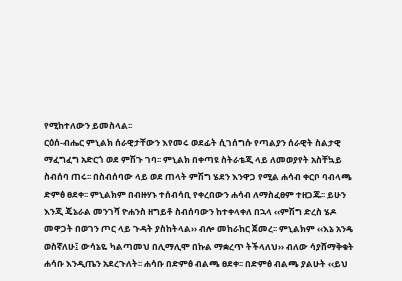የሚከተለውን ይመስላል፡፡
ርዕሰ-ብሔር ምኒልክ ሰራዊታቸውን እየመሩ ወደፊት ሲገሰግሱ የጣልያን ሰራዊት ስልታዊ ማፈግፈግ አድርጎ ወደ ምሽጉ ገባ፡፡ ምኒልክ በቀጣዩ ስትራቴጂ ላይ ለመወያየት አስቸኳይ ስብሰባ ጠሩ፡፡ በስብሰባው ላይ ወደ ጠላት ምሽግ ሄደን እንዋጋ የሚል ሐሳብ ቀርቦ ባብላጫ ድምፅ ፀደቀ፡፡ ምኒልክም በብዙሃኑ ተሰብሳቢ የቀረበውን ሐሳብ ለማስፈፀም ተዘጋጁ፡፡ ይሁን እንጂ ጄኔራል መንገሻ ዮሐንስ ዘግይቶ ስብሰባውን ከተቀላቀለ በኋላ ‹‹ምሽግ ድረስ ሄዶ መዋጋት በወገን ጦር ላይ ጉዳት ያስከትላል›› ብሎ መከራከር ጀመረ፡፡ ምኒልክም ‹‹እኔ አንዴ ወስኛለሁ፤ ውሳኔዬ ካልጣመህ በሊማሊሞ በኩል ማቋረጥ ትችላለህ›› ብለው ሳያሸማቅቁት ሐሳቡ እንዲጤን አደረጉለት፡፡ ሐሳቡ በድምፅ ብልጫ ፀደቀ፡፡ በድምፅ ብልጫ ያልሁት ‹‹ይህ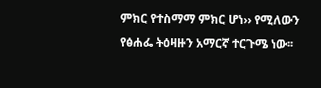ምክር የተስማማ ምክር ሆነ›› የሚለውን የፅሐፌ ትዕዛዙን አማርኛ ተርጉሜ ነው፡፡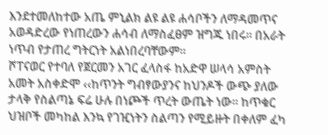እንደተመለከተው አጤ ምኒልክ ልዩ ልዩ ሐሳቦችን ለማዳመጥና አወዳድረው የነጠረውን ሐሳብ ለማስፈፀም ዝግጁ ነበሩ፡፡ በአራት ነጥብ የታጠረ ግትርነት አልነበረባቸውም፡፡
ሾፐናወር የተባለ የጀርመን አገር ፈላስፋ ከአድዋ ሠላሳ አምስት አመት አስቀድሞ ‹‹ከጥንት ግብፃውያንና ከህንዶች ውጭ ያለው ታላቅ የስልጣኔ ፍሬ ሁሉ በነጮች ጥረት ውጤት ነው፡፡ ከጥቁር ህዝቦች መካከል እንኳ የገዢነትን ስልጣን የሚይዙት በቀለም ፈካ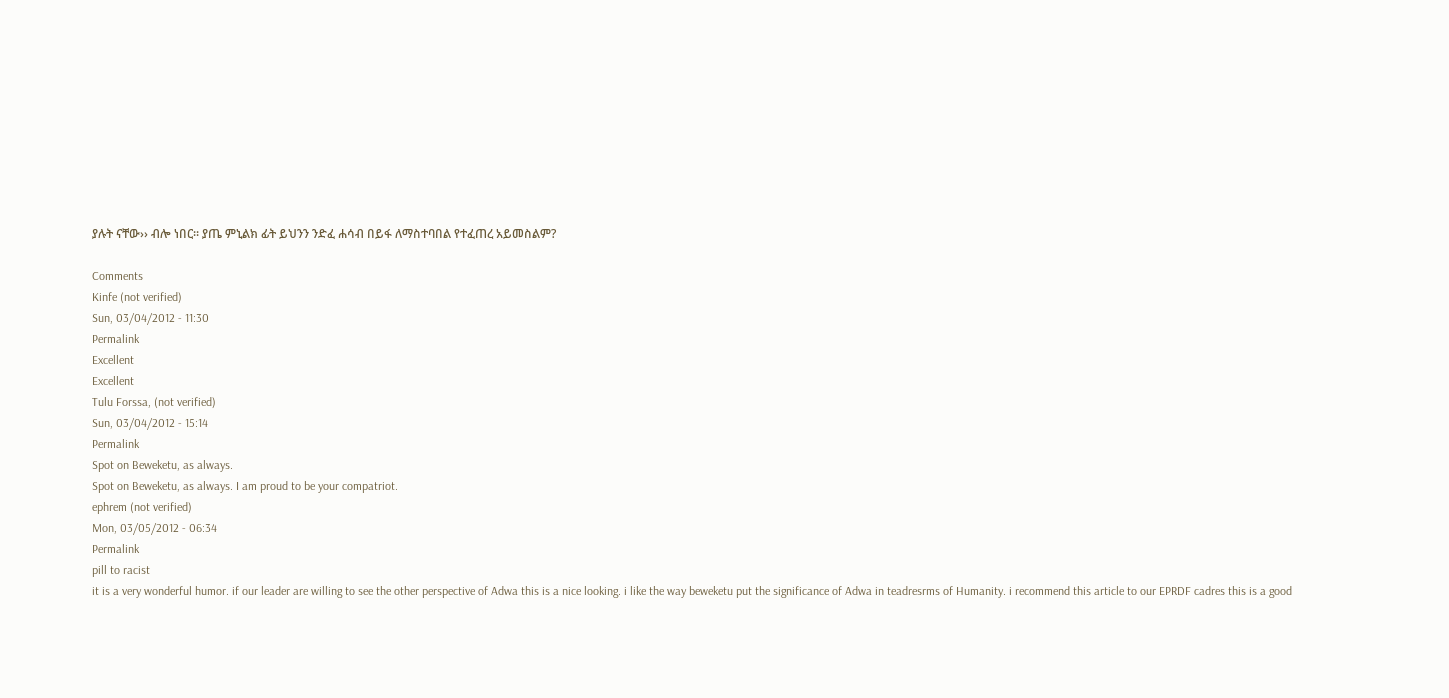ያሉት ናቸው›› ብሎ ነበር፡፡ ያጤ ምኒልክ ፊት ይህንን ንድፈ ሐሳብ በይፋ ለማስተባበል የተፈጠረ አይመስልም?

Comments
Kinfe (not verified)
Sun, 03/04/2012 - 11:30
Permalink
Excellent
Excellent
Tulu Forssa, (not verified)
Sun, 03/04/2012 - 15:14
Permalink
Spot on Beweketu, as always.
Spot on Beweketu, as always. I am proud to be your compatriot.
ephrem (not verified)
Mon, 03/05/2012 - 06:34
Permalink
pill to racist
it is a very wonderful humor. if our leader are willing to see the other perspective of Adwa this is a nice looking. i like the way beweketu put the significance of Adwa in teadresrms of Humanity. i recommend this article to our EPRDF cadres this is a good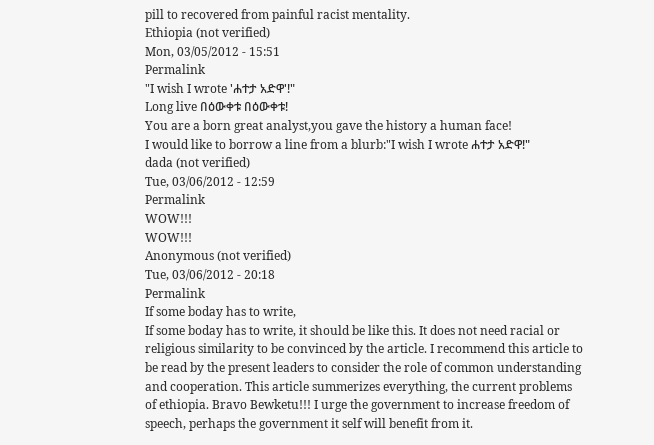pill to recovered from painful racist mentality.
Ethiopia (not verified)
Mon, 03/05/2012 - 15:51
Permalink
"I wish I wrote 'ሐተታ አድዋ'!"
Long live በዕውቀቱ በዕውቀቱ!
You are a born great analyst,you gave the history a human face!
I would like to borrow a line from a blurb:"I wish I wrote ሐተታ አድዋ!"
dada (not verified)
Tue, 03/06/2012 - 12:59
Permalink
WOW!!!
WOW!!!
Anonymous (not verified)
Tue, 03/06/2012 - 20:18
Permalink
If some boday has to write,
If some boday has to write, it should be like this. It does not need racial or religious similarity to be convinced by the article. I recommend this article to be read by the present leaders to consider the role of common understanding and cooperation. This article summerizes everything, the current problems of ethiopia. Bravo Bewketu!!! I urge the government to increase freedom of speech, perhaps the government it self will benefit from it.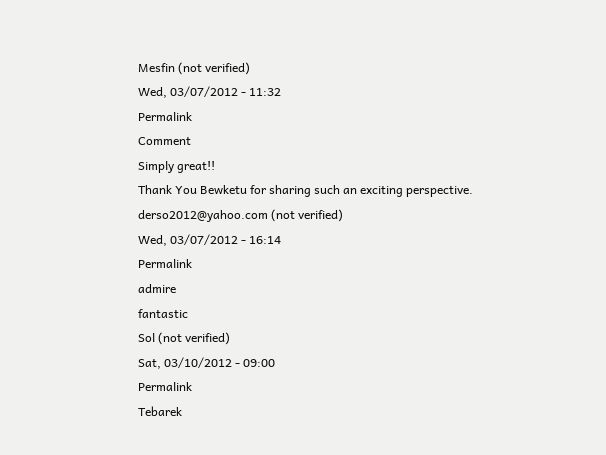Mesfin (not verified)
Wed, 03/07/2012 - 11:32
Permalink
Comment
Simply great!!
Thank You Bewketu for sharing such an exciting perspective.
derso2012@yahoo.com (not verified)
Wed, 03/07/2012 - 16:14
Permalink
admire
fantastic
Sol (not verified)
Sat, 03/10/2012 - 09:00
Permalink
Tebarek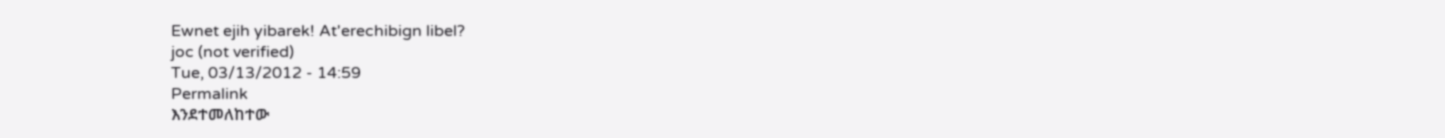Ewnet ejih yibarek! At'erechibign libel?
joc (not verified)
Tue, 03/13/2012 - 14:59
Permalink
እንደተመለከተው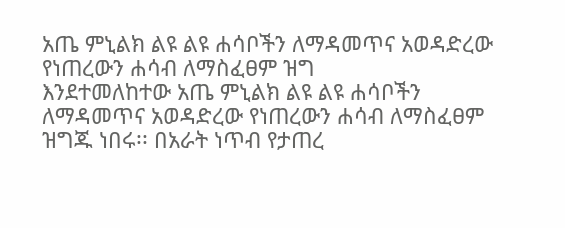አጤ ምኒልክ ልዩ ልዩ ሐሳቦችን ለማዳመጥና አወዳድረው የነጠረውን ሐሳብ ለማስፈፀም ዝግ
እንደተመለከተው አጤ ምኒልክ ልዩ ልዩ ሐሳቦችን ለማዳመጥና አወዳድረው የነጠረውን ሐሳብ ለማስፈፀም ዝግጁ ነበሩ፡፡ በአራት ነጥብ የታጠረ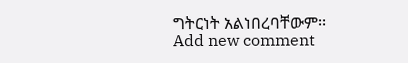ግትርነት አልነበረባቸውም፡፡
Add new comment